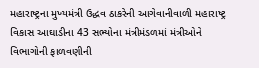મહારાષ્ટ્રના મુખ્યમંત્રી ઉદ્ધવ ઠાકરેની આગેવાનીવાળી મહારાષ્ટ્ર વિકાસ આઘાડીના 43 સભ્યોના મંત્રીમંડળમાં મંત્રીઓને વિભાગોની ફાળવણીની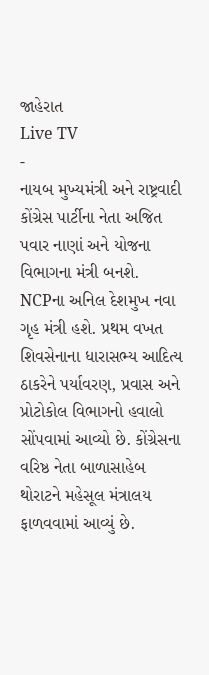જાહેરાત
Live TV
-
નાયબ મુખ્યમંત્રી અને રાષ્ટ્રવાદી કોંગ્રેસ પાર્ટીના નેતા અજિત પવાર નાણાં અને યોજના વિભાગના મંત્રી બનશે. NCPના અનિલ દેશમુખ નવા ગૃહ મંત્રી હશે. પ્રથમ વખત શિવસેનાના ધારાસભ્ય આદિત્ય ઠાકરેને પર્યાવરણ, પ્રવાસ અને પ્રોટોકોલ વિભાગનો હવાલો સોંપવામાં આવ્યો છે. કોંગ્રેસના વરિષ્ઠ નેતા બાળાસાહેબ થોરાટને મહેસૂલ મંત્રાલય ફાળવવામાં આવ્યું છે.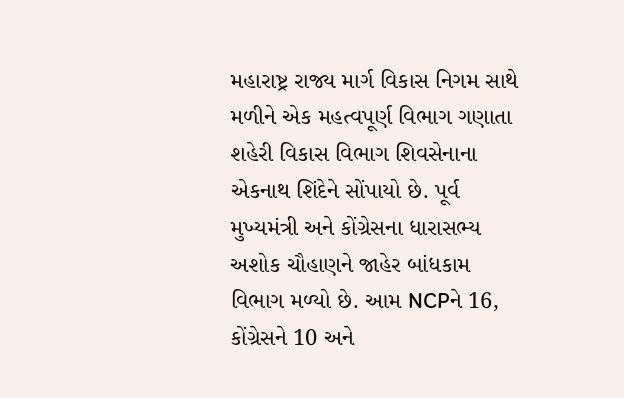મહારાષ્ટ્ર રાજ્ય માર્ગ વિકાસ નિગમ સાથે મળીને એક મહત્વપૂર્ણ વિભાગ ગણાતા શહેરી વિકાસ વિભાગ શિવસેનાના એકનાથ શિંદેને સોંપાયો છે. પૂર્વ મુખ્યમંત્રી અને કોંગ્રેસના ધારાસભ્ય અશોક ચૌહાણને જાહેર બાંધકામ વિભાગ મળ્યો છે. આમ NCPને 16, કોંગ્રેસને 10 અને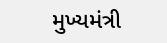મુખ્યમંત્રી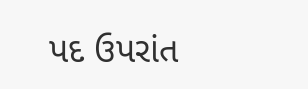પદ ઉપરાંત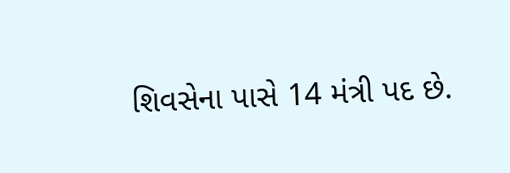શિવસેના પાસે 14 મંત્રી પદ છે.